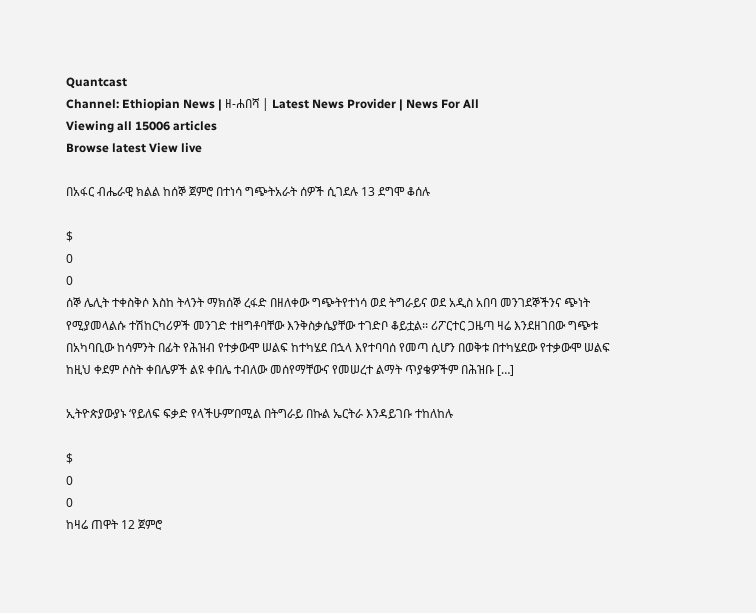Quantcast
Channel: Ethiopian News | ዘ-ሐበሻ | Latest News Provider | News For All
Viewing all 15006 articles
Browse latest View live

በአፋር ብሔራዊ ክልል ከሰኞ ጀምሮ በተነሳ ግጭትአራት ሰዎች ሲገደሉ 13 ደግሞ ቆሰሉ

$
0
0
ሰኞ ሌሊት ተቀስቅሶ እስከ ትላንት ማክሰኞ ረፋድ በዘለቀው ግጭትየተነሳ ወደ ትግራይና ወደ አዲስ አበባ መንገደኞችንና ጭነት የሚያመላልሱ ተሽከርካሪዎች መንገድ ተዘግቶባቸው እንቅስቃሴያቸው ተገድቦ ቆይቷል፡፡ ሪፖርተር ጋዜጣ ዛሬ እንደዘገበው ግጭቱ በአካባቢው ከሳምንት በፊት የሕዝብ የተቃውሞ ሠልፍ ከተካሄደ በኋላ እየተባባሰ የመጣ ሲሆን በወቅቱ በተካሄደው የተቃውሞ ሠልፍ ከዚህ ቀደም ሶስት ቀበሌዎች ልዩ ቀበሌ ተብለው መሰየማቸውና የመሠረተ ልማት ጥያቄዎችም በሕዝቡ […]

ኢትዮጵያውያኑ ‘የይለፍ ፍቃድ የላችሁም’በሚል በትግራይ በኩል ኤርትራ እንዳይገቡ ተከለከሉ

$
0
0
ከዛሬ ጠዋት 12 ጀምሮ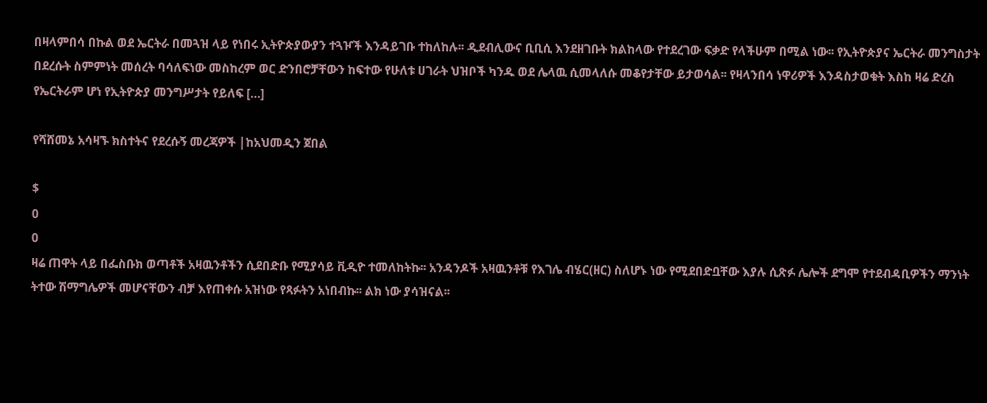በዛላምበሳ በኩል ወደ ኤርትራ በመጓዝ ላይ የነበሩ ኢትዮጵያውያን ተጓዦች እንዳይገቡ ተከለከሉ፡፡ ዲደብሊውና ቢቢሲ እንደዘገቡት ክልከላው የተደረገው ፍቃድ የላችሁም በሚል ነው፡፡ የኢትዮጵያና ኤርትራ መንግስታት በደረሱት ስምምነት መሰረት ባሳለፍነው መስከረም ወር ድንበሮቻቸውን ከፍተው የሁለቱ ሀገራት ህዝቦች ካንዱ ወደ ሌላዉ ሲመላለሱ መቆየታቸው ይታወሳል፡፡ የዛላንበሳ ነዋሪዎች እንዳስታወቁት እስከ ዛሬ ድረስ የኤርትራም ሆነ የኢትዮጵያ መንግሥታት የይለፍ […]

የሻሸመኔ አሳዛኙ ክስተትና የደረሱኝ መረጃዎች |ከአህመዲን ጀበል

$
0
0
ዛሬ ጠዋት ላይ በፌስቡክ ወጣቶች አዛዉንቶችን ሲደበድቡ የሚያሳይ ቪዲዮ ተመለከትኩ፡፡ አንዳንዶች አዛዉንቶቹ የእገሌ ብሄር(ዘር) ስለሆኑ ነው የሚደበድቧቸው እያሉ ሲጽፉ ሌሎች ደግሞ የተደብዳቢዎችን ማንነት ትተው ሽማግሌዎች መሆናቸውን ብቻ እየጠቀሱ አዝነው የጻፉትን አነበብኩ፡፡ ልክ ነው ያሳዝናል፡፡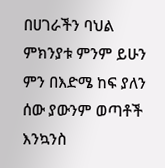በሀገራችን ባህል ምክንያቱ ምንም ይሁን ምን በእድሜ ከፍ ያለን ሰው ያውንም ወጣቶች እንኳንስ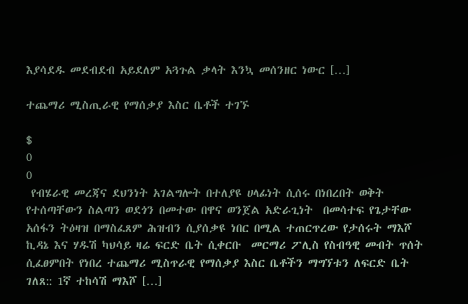እያሳደዱ መደብደብ አይደለም አጓጉል ቃላት እንኳ መሰንዘር ነውር […]

ተጨማሪ ሚስጢራዊ የማሰቃያ እስር ቤቶች ተገኙ

$
0
0
 የብሄራዊ መረጃና ደህንነት አገልግሎት በተለያዩ ሀላፊነት ሲሰሩ በነበረበት ወቅት የተሰጣቸውን ስልጣን ወደጎን በመተው በዋና ወንጀል አድራጊነት  በመሳተፍ የጌታቸው አሰፋን ትዕዛዝ በማስፈጸም ሕዝብን ሲያሰቃዩ ነበር በሚል ተጠርጥረው የታሰሩት ማእሾ ኪዳኔ እና ሃዱሽ ካህሳይ ዛሬ ፍርድ ቤት ሲቀርቡ  መርማሪ ፖሊስ የስብዓዊ መብት ጥሰት ሲፈፀምበት የነበረ ተጨማሪ ሚስጥራዊ የማሰቃያ እስር ቤቶችን ማግኘቱን ለፍርድ ቤት ገለጸ:: 1ኛ ተከሳሽ ማእሾ […]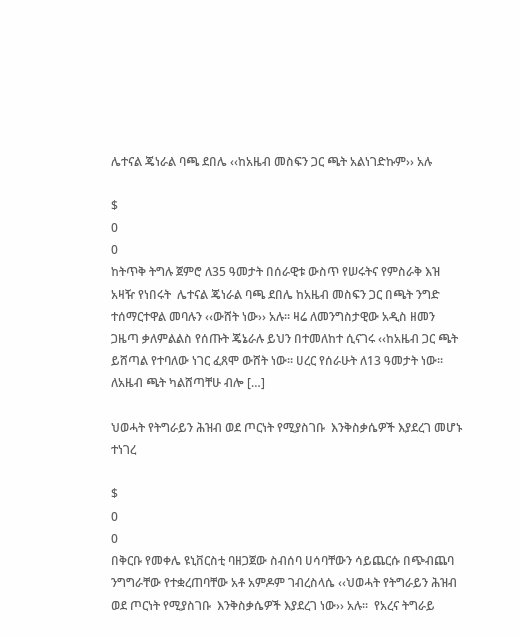ሌተናል ጄነራል ባጫ ደበሌ ‹‹ከአዜብ መስፍን ጋር ጫት አልነገድኩም›› አሉ

$
0
0
ከትጥቅ ትግሉ ጀምሮ ለ35 ዓመታት በሰራዊቱ ውስጥ የሠሩትና የምስራቅ እዝ አዛዥ የነበሩት  ሌተናል ጄነራል ባጫ ደበሌ ከአዜብ መስፍን ጋር በጫት ንግድ ተሰማርተዋል መባሉን ‹‹ውሸት ነው›› አሉ፡፡ ዛሬ ለመንግስታዊው አዲስ ዘመን ጋዜጣ ቃለምልልስ የሰጡት ጄኔራሉ ይህን በተመለከተ ሲናገሩ ‹‹ከአዜብ ጋር ጫት ይሸጣል የተባለው ነገር ፈጸሞ ውሸት ነው፡፡ ሀረር የሰራሁት ለ13 ዓመታት ነው፡፡ ለአዜብ ጫት ካልሸጣቸሁ ብሎ […]

ህወሓት የትግራይን ሕዝብ ወደ ጦርነት የሚያስገቡ  እንቅስቃሴዎች እያደረገ መሆኑ ተነገረ

$
0
0
በቅርቡ የመቀሌ ዩኒቨርስቲ ባዘጋጀው ስብሰባ ሀሳባቸውን ሳይጨርሱ በጭብጨባ ንግግራቸው የተቋረጠባቸው አቶ አምዶም ገብረስላሴ ‹‹ህወሓት የትግራይን ሕዝብ ወደ ጦርነት የሚያስገቡ  እንቅስቃሴዎች እያደረገ ነው›› አሉ፡፡  የአረና ትግራይ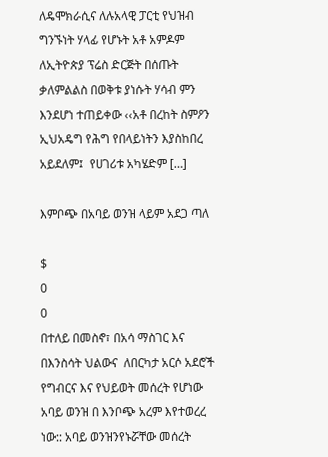ለዴሞክራሲና ለሉአላዊ ፓርቲ የህዝብ ግንኙነት ሃላፊ የሆኑት አቶ አምዶም ለኢትዮጵያ ፕሬስ ድርጅት በሰጡት ቃለምልልስ በወቅቱ ያነሱት ሃሳብ ምን እንደሆነ ተጠይቀው ‹‹አቶ በረከት ስምዖን ኢህአዴግ የሕግ የበላይነትን እያስከበረ አይደለም፤  የሀገሪቱ አካሄድም […]

እምቦጭ በአባይ ወንዝ ላይም አደጋ ጣለ

$
0
0
በተለይ በመስኖ፣ በአሳ ማስገር እና በእንስሳት ህልውና  ለበርካታ አርሶ አደሮች የግብርና እና የህይወት መሰረት የሆነው አባይ ወንዝ በ እንቦጭ አረም እየተወረረ ነው:: አባይ ወንዝንየኑሯቸው መሰረት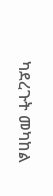ካደረጉት መካከል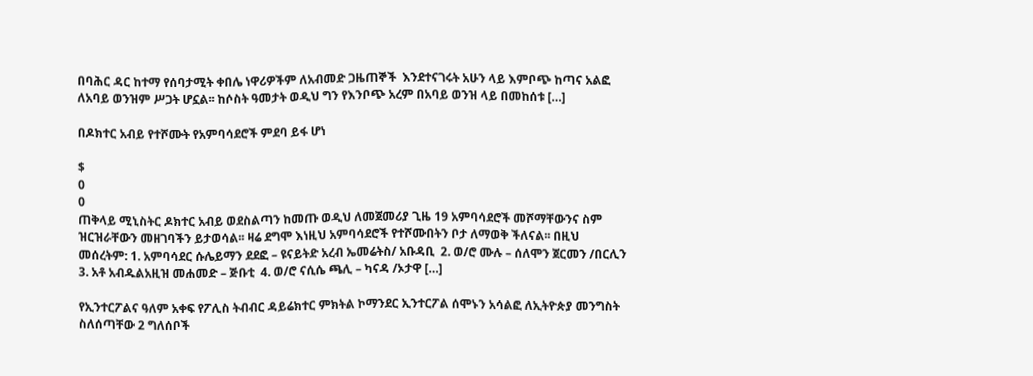በባሕር ዳር ከተማ የሰባታሚት ቀበሌ ነዋሪዎችም ለአብመድ ጋዜጠኞች  እንደተናገሩት አሁን ላይ እምቦጭ ከጣና አልፎ ለአባይ ወንዝም ሥጋት ሆኗል፡፡ ከሶስት ዓመታት ወዲህ ግን የእንቦጭ አረም በአባይ ወንዝ ላይ በመከሰቱ […]

በዶክተር አብይ የተሾሙት የአምባሳደሮች ምደባ ይፋ ሆነ

$
0
0
ጠቅላይ ሚኒስትር ዶክተር አብይ ወደስልጣን ከመጡ ወዲህ ለመጀመሪያ ጊዜ 19 አምባሳደሮች መሾማቸውንና ስም ዝርዝራቸውን መዘገባችን ይታወሳል፡፡ ዛሬ ደግሞ እነዚህ አምባሳደሮች የተሾሙበትን ቦታ ለማወቅ ችለናል፡፡ በዚህ መሰረትም: 1. አምባሳደር ሱሌይማን ደደፎ – ዩናይትድ አረብ ኤመሬትስ/ አቡዳቢ  2. ወ/ሮ ሙሉ – ሰለሞን ጀርመን /በርሊን 3. አቶ አብዱልአዚዝ መሐመድ – ጅቡቲ  4. ወ/ሮ ናሲሴ ጫሊ – ካናዳ /ኦታዋ […]

የኢንተርፖልና ዓለም አቀፍ የፖሊስ ትብብር ዳይሬክተር ምክትል ኮማንደር ኢንተርፖል ሰሞኑን አሳልፎ ለኢትዮጵያ መንግስት ስለሰጣቸው 2 ግለሰቦች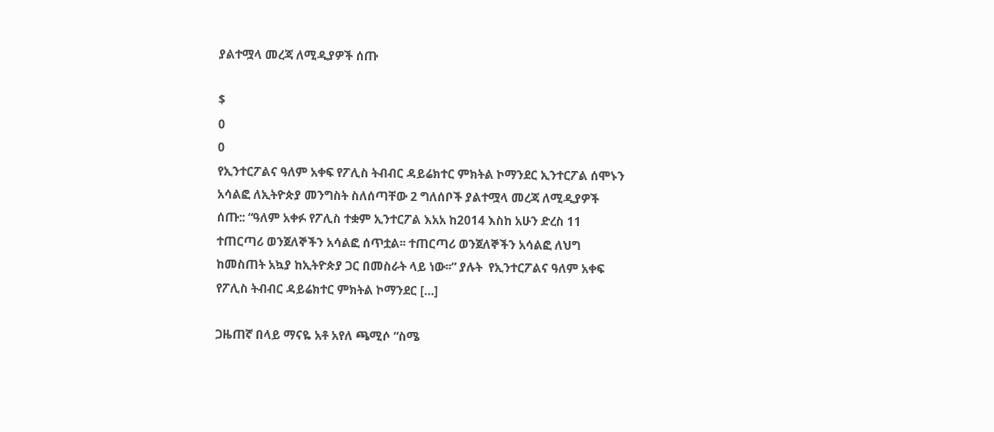ያልተሟላ መረጃ ለሚዲያዎች ሰጡ

$
0
0
የኢንተርፖልና ዓለም አቀፍ የፖሊስ ትብብር ዳይሬክተር ምክትል ኮማንደር ኢንተርፖል ሰሞኑን አሳልፎ ለኢትዮጵያ መንግስት ስለሰጣቸው 2 ግለሰቦች ያልተሟላ መረጃ ለሚዲያዎች ሰጡ:: “ዓለም አቀፉ የፖሊስ ተቋም ኢንተርፖል እአአ ከ2014 እስከ አሁን ድረስ 11 ተጠርጣሪ ወንጀለኞችን አሳልፎ ሰጥቷል፡፡ ተጠርጣሪ ወንጀለኞችን አሳልፎ ለህግ ከመስጠት አኳያ ከኢትዮጵያ ጋር በመስራት ላይ ነው፡፡” ያሉት  የኢንተርፖልና ዓለም አቀፍ የፖሊስ ትብብር ዳይሬክተር ምክትል ኮማንደር […]

ጋዜጠኛ በላይ ማናዬ አቶ አየለ ጫሚሶ “ስሜ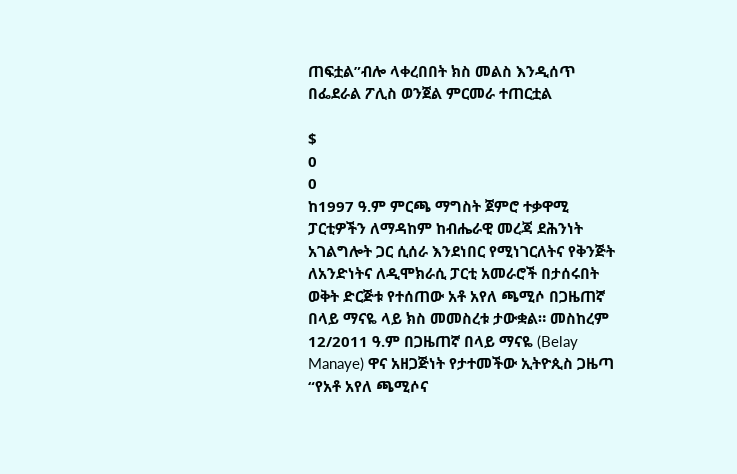ጠፍቷል”ብሎ ላቀረበበት ክስ መልስ እንዲሰጥ በፌደራል ፖሊስ ወንጀል ምርመራ ተጠርቷል

$
0
0
ከ1997 ዓ.ም ምርጫ ማግስት ጀምሮ ተቃዋሚ ፓርቲዎችን ለማዳከም ከብሔራዊ መረጃ ደሕንነት አገልግሎት ጋር ሲሰራ እንደነበር የሚነገርለትና የቅንጅት ለአንድነትና ለዲሞክራሲ ፓርቲ አመራሮች በታሰሩበት ወቅት ድርጅቱ የተሰጠው አቶ አየለ ጫሚሶ በጋዜጠኛ በላይ ማናዬ ላይ ክስ መመስረቱ ታውቋል። መስከረም 12/2011 ዓ.ም በጋዜጠኛ በላይ ማናዬ (Belay Manaye) ዋና አዘጋጅነት የታተመችው ኢትዮጲስ ጋዜጣ “የአቶ አየለ ጫሚሶና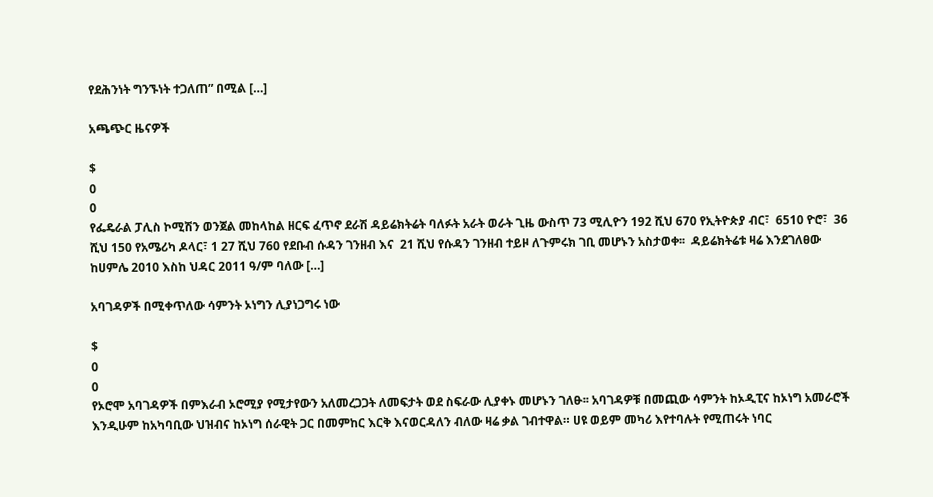የደሕንነት ግንኙነት ተጋለጠ” በሚል […]

አጫጭር ዜናዎች

$
0
0
የፌዴራል ፓሊስ ኮሚሽን ወንጀል መከላከል ዘርፍ ፈጥኖ ደራሽ ዳይሬክትሬት ባለፉት አራት ወራት ጊዜ ውስጥ 73 ሚሊዮን 192 ሺህ 670 የኢትዮጵያ ብር፣  6510 ዮሮ፣  36 ሺህ 150 የአሜሪካ ዶላር፣ 1 27 ሺህ 760 የደቡብ ሱዳን ገንዘብ እና  21 ሺህ የሱዳን ገንዘብ ተይዞ ለጉምሩክ ገቢ መሆኑን አስታወቀ፡፡  ዳይሬክትሬቱ ዛሬ እንደገለፀው ከሀምሌ 2010 እስከ ህዳር 2011 ዓ/ም ባለው […]

አባገዳዎች በሚቀጥለው ሳምንት ኦነግን ሊያነጋግሩ ነው

$
0
0
የኦሮሞ አባገዳዎች በምእራብ ኦሮሚያ የሚታየውን አለመረጋጋት ለመፍታት ወደ ስፍራው ሊያቀኑ መሆኑን ገለፁ፡፡ አባገዳዎቹ በመጪው ሳምንት ከኦዲፒና ከኦነግ አመራሮች እንዲሁም ከአካባቢው ህዝብና ከኦነግ ሰራዊት ጋር በመምከር እርቅ እናወርዳለን ብለው ዛሬ ቃል ገብተዋል። ሀዩ ወይም መካሪ እየተባሉት የሚጠሩት ነባር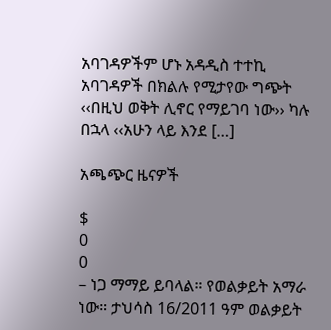አባገዳዎችም ሆኑ አዳዲስ ተተኪ አባገዳዎች በክልሉ የሚታየው ግጭት ‹‹በዚህ ወቅት ሊኖር የማይገባ ነው›› ካሉ በኋላ ‹‹አሁን ላይ እንደ […]

አጫጭር ዜናዎች

$
0
0
– ነጋ ማማይ ይባላል። የወልቃይት አማራ ነው። ታህሳስ 16/2011 ዓም ወልቃይት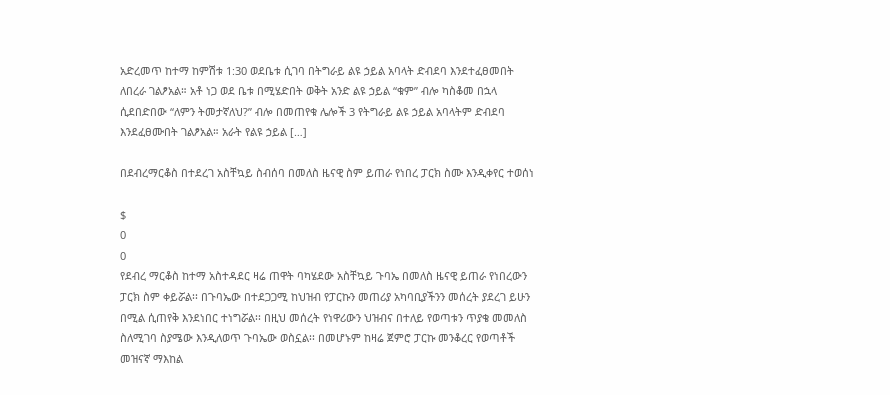አድረመጥ ከተማ ከምሽቱ 1:30 ወደቤቱ ሲገባ በትግራይ ልዩ ኃይል አባላት ድብደባ እንደተፈፀመበት ለበረራ ገልፆአል። አቶ ነጋ ወደ ቤቱ በሚሄድበት ወቅት አንድ ልዩ ኃይል “ቁም” ብሎ ካስቆመ በኋላ ሲደበድበው “ለምን ትመታኛለህ?” ብሎ በመጠየቁ ሌሎች 3 የትግራይ ልዩ ኃይል አባላትም ድብደባ እንደፈፀሙበት ገልፆአል። አራት የልዩ ኃይል […]

በደብረማርቆስ በተደረገ አስቸኳይ ስብሰባ በመለስ ዜናዊ ስም ይጠራ የነበረ ፓርክ ስሙ እንዲቀየር ተወሰነ

$
0
0
የደብረ ማርቆስ ከተማ አስተዳደር ዛሬ ጠዋት ባካሄደው አስቸኳይ ጉባኤ በመለስ ዜናዊ ይጠራ የነበረውን ፓርክ ስም ቀይሯል፡፡ በጉባኤው በተደጋጋሚ ከህዝብ የፓርኩን መጠሪያ አካባቢያችንን መሰረት ያደረገ ይሁን በሚል ሲጠየቅ እንደነበር ተነግሯል፡፡ በዚህ መሰረት የነዋሪውን ህዝብና በተለይ የወጣቱን ጥያቄ መመለስ ስለሚገባ ስያሜው እንዲለወጥ ጉባኤው ወስኗል፡፡ በመሆኑም ከዛሬ ጀምሮ ፓርኩ መንቆረር የወጣቶች መዝናኛ ማእከል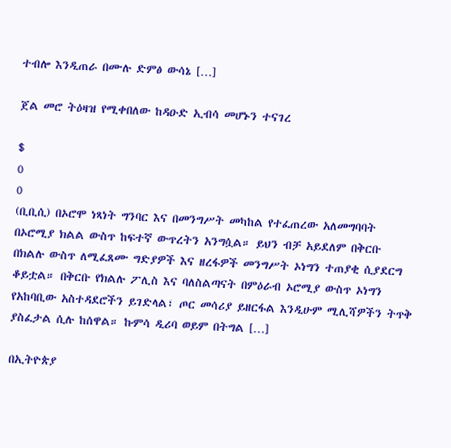ተብሎ እንዲጠራ በሙሉ ድምፅ ውሳኔ […]

ጀል መሮ ትዕዛዝ የሚቀበለው ከዳዑድ ኢብሳ መሆኑን ተናገረ

$
0
0
(ቢቢሲ) በኦሮሞ ነጻነት ግንባር እና በመንግሥት መካከል የተፈጠረው አለመግባባት በኦሮሚያ ክልል ውስጥ ከፍተኛ ውጥረትን አንግሷል። ይህን ብቻ አይደለም በቅርቡ በክልሉ ውስጥ ለሚፈጸሙ ግድያዎች እና ዘረፋዎች መንግሥት ኦነግን ተጠያቂ ሲያደርግ ቆይቷል። በቅርቡ የክልሉ ፖሊስ እና ባለስልጣናት በምዕራብ ኦሮሚያ ውስጥ ኦነግን የአከባቢው አስተዳደሮችን ይገድላል፣ ጦር መሳሪያ ይዘርፋል እንዲሁም ሚሊሻዎችን ትጥቅ ያስፈታል ሲሉ ከሰዋል። ኩምሳ ዲሪባ ወይም በትግል […]

በኢትዮጵያ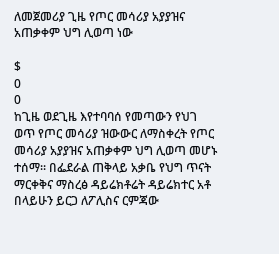ለመጀመሪያ ጊዜ የጦር መሳሪያ አያያዝና አጠቃቀም ህግ ሊወጣ ነው

$
0
0
ከጊዜ ወደጊዜ እየተባባሰ የመጣውን የህገ ወጥ የጦር መሳሪያ ዝውውር ለማስቀረት የጦር መሳሪያ አያያዝና አጠቃቀም ህግ ሊወጣ መሆኑ ተሰማ፡፡ በፌደራል ጠቅላይ አቃቤ የህግ ጥናት ማርቀቅና ማስረፅ ዳይሬክቶሬት ዳይሬክተር አቶ በላይሁን ይርጋ ለፖሊስና ርምጃው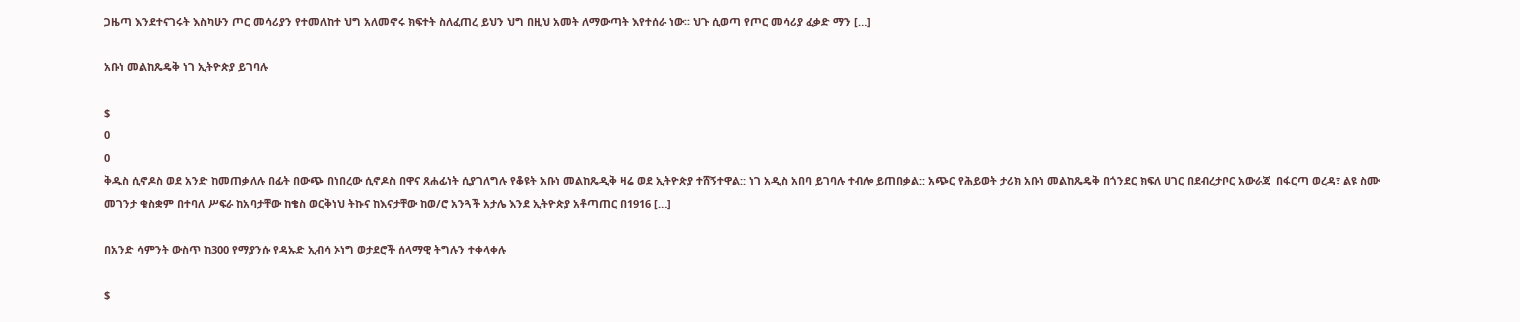ጋዜጣ እንደተናገሩት እስካሁን ጦር መሳሪያን የተመለከተ ህግ አለመኖሩ ክፍተት ስለፈጠረ ይህን ህግ በዚህ አመት ለማውጣት እየተሰራ ነው፡፡ ህጉ ሲወጣ የጦር መሳሪያ ፈቃድ ማን […]

አቡነ መልከጼዴቅ ነገ ኢትዮጵያ ይገባሉ

$
0
0
ቅዱስ ሲኖዶስ ወደ አንድ ከመጠቃለሉ በፊት በውጭ በነበረው ሲኖዶስ በዋና ጸሐፊነት ሲያገለግሉ የቆዩት አቡነ መልከጼዲቅ ዛሬ ወደ ኢትዮጵያ ተሸኝተዋል:: ነገ አዲስ አበባ ይገባሉ ተብሎ ይጠበቃል:: አጭር የሕይወት ታሪክ አቡነ መልከጼዴቅ በጎንደር ክፍለ ሀገር በደብረታቦር አውራጃ  በፋርጣ ወረዳ፣ ልዩ ስሙ መገንታ ቁስቋም በተባለ ሥፍራ ከአባታቸው ከቄስ ወርቅነህ ትኩና ከእናታቸው ከወ/ሮ አንጓች አታሌ እንደ ኢትዮጵያ አቶጣጠር በ1916 […]

በአንድ ሳምንት ውስጥ ከ300 የማያንሱ የዳኡድ ኢብሳ ኦነግ ወታደሮች ሰላማዊ ትግሉን ተቀላቀሉ

$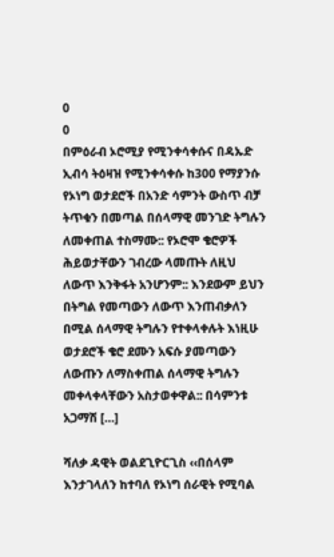0
0
በምዕራብ ኦሮሚያ የሚንቀሳቀሱና በዳኡድ ኢብሳ ትዕዛዝ የሚንቀሳቀሱ ከ300 የማያንሱ የኦነግ ወታደሮች በአንድ ሳምንት ውስጥ ብቻ ትጥቁን በመጣል በሰላማዊ መንገድ ትግሉን ለመቀጠል ተስማሙ:: የኦሮሞ ቄሮዎች ሕይወታቸውን ገብረው ላመጡት ለዚህ ለውጥ እንቅፋት አንሆንም:: እንደውም ይህን በትግል የመጣውን ለውጥ እንጠብቃለን በሚል ሰላማዊ ትግሉን የተቀላቀሉት እነዚሁ ወታደሮች ቄሮ ደሙን አፍሱ ያመጣውን ለውጡን ለማስቀጠል ሰላማዊ ትግሉን መቀላቀላቸውን አስታወቀዋል:: በሳምንቱ አጋማሽ […]

ሻለቃ ዳዊት ወልደጊዮርጊስ ‹‹በሰላም እንታገላለን ከተባለ የኦነግ ሰራዊት የሚባል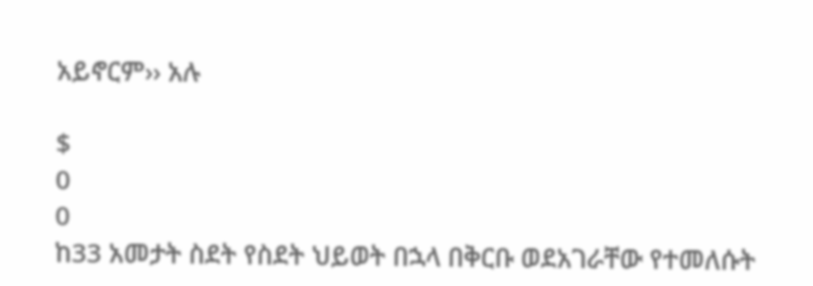አይኖርም›› አሉ

$
0
0
ከ33 አመታት ስደት የስደት ህይወት በኋላ በቅርቡ ወደአገራቸው የተመለሱት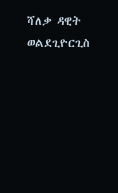ሻለቃ ዳዊት ወልደጊዮርጊስ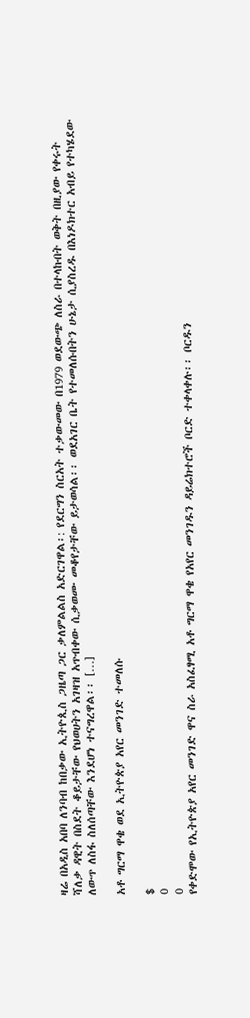ዛሬ በአዲስ አበባ ለንባብ ከበቃው ኢትዮጲስ ጋዜጣ ጋር ቃለምልልስ አድርገዋል፡: የደርግን ስርአት ተቃውመው በ1979 ወደውጭ ለስራ በተላኩበት ወቅት በዚያው የቀሩት ሻለቃ ዳዊት በስደት ቆይታቸው የህወሀትን አገዛዝ አጥብቀው ሲቃወሙ መቆየታቸው ይታወሳል፡፡ ወደአገር ቤት የተመለሱበትን ሁኔታ ሲያስረዱ በእነዶክተር አብይ የተካሄደው ለውጥ ለስፋ ስለሰጣቸው እንደሆነ ተናግረዋል፡፡ […]

አቶ ግርማ ዋቄ ወደ ኢትዮጵያ አየር መንገድ ተመለሱ

$
0
0
የቀድሞው የኢትዮጵያ አየር መንገድ ዋና ስራ አስፈፃሚ አቶ ግርማ ዋቄ የአየር መንገዱን ዳይሬክተሮች ቦርድ ተቀላቀሉ፡፡ ቦርዱን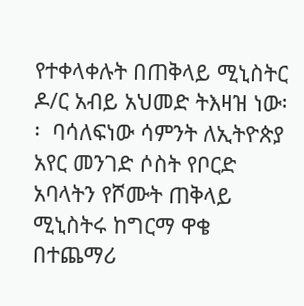የተቀላቀሉት በጠቅላይ ሚኒስትር ዶ/ር አብይ አህመድ ትእዛዝ ነው፡፡  ባሳለፍነው ሳምንት ለኢትዮጵያ አየር መንገድ ሶስት የቦርድ አባላትን የሾሙት ጠቅላይ ሚኒስትሩ ከግርማ ዋቄ በተጨማሪ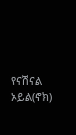የናሽናል ኦይል(ኖክ)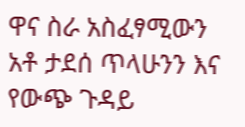ዋና ስራ አስፈፃሚውን አቶ ታደሰ ጥላሁንን እና የውጭ ጉዳይ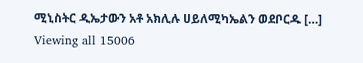ሚኒስትር ዲኤታውን አቶ አክሊሉ ሀይለሚካኤልን ወደቦርዱ […]
Viewing all 15006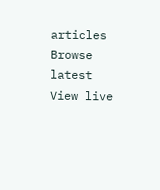articles
Browse latest View live